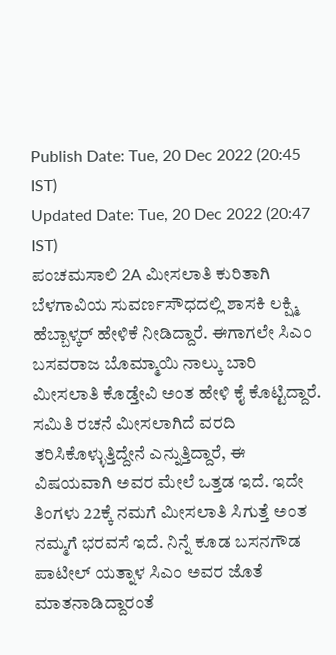Publish Date: Tue, 20 Dec 2022 (20:45 IST)
Updated Date: Tue, 20 Dec 2022 (20:47 IST)
ಪಂಚಮಸಾಲಿ 2A ಮೀಸಲಾತಿ ಕುರಿತಾಗಿ ಬೆಳಗಾವಿಯ ಸುವರ್ಣಸೌಧದಲ್ಲಿ ಶಾಸಕಿ ಲಕ್ಷ್ಮಿ ಹೆಬ್ಬಾಳ್ಕರ್ ಹೇಳಿಕೆ ನೀಡಿದ್ದಾರೆ. ಈಗಾಗಲೇ ಸಿಎಂ ಬಸವರಾಜ ಬೊಮ್ಮಾಯಿ ನಾಲ್ಕು ಬಾರಿ ಮೀಸಲಾತಿ ಕೊಡ್ತೇವಿ ಅಂತ ಹೇಳಿ ಕೈ ಕೊಟ್ಟಿದ್ದಾರೆ. ಸಮಿತಿ ರಚನೆ ಮೀಸಲಾಗಿದೆ ವರದಿ ತರಿಸಿಕೊಳ್ಳುತ್ತಿದ್ದೇನೆ ಎನ್ನುತ್ತಿದ್ದಾರೆ, ಈ ವಿಷಯವಾಗಿ ಅವರ ಮೇಲೆ ಒತ್ತಡ ಇದೆ. ಇದೇ ತಿಂಗಳು 22ಕ್ಕೆ ನಮಗೆ ಮೀಸಲಾತಿ ಸಿಗುತ್ತೆ ಅಂತ ನಮ್ಮಗೆ ಭರವಸೆ ಇದೆ. ನಿನ್ನೆ ಕೂಡ ಬಸನಗೌಡ ಪಾಟೀಲ್ ಯತ್ನಾಳ ಸಿಎಂ ಅವರ ಜೊತೆ ಮಾತನಾಡಿದ್ದಾರಂತೆ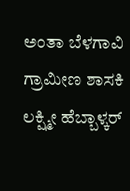ಅಂತಾ ಬೆಳಗಾವಿ ಗ್ರಾಮೀಣ ಶಾಸಕಿ ಲಕ್ಷ್ಮೀ ಹೆಬ್ಬಾಳ್ಕರ್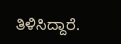ತಿಳಿಸಿದ್ದಾರೆ.